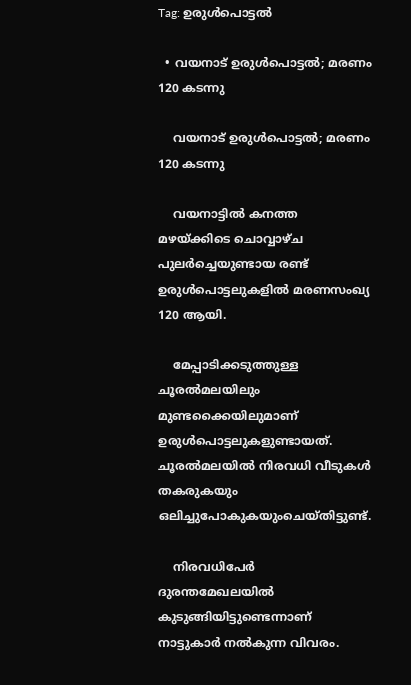Tag: ഉരുള്‍പൊട്ടല്‍

  • വയനാട് ഉരുൾപൊട്ടൽ; മരണം 120 കടന്നു

    വയനാട് ഉരുൾപൊട്ടൽ; മരണം 120 കടന്നു

    വയനാട്ടില്‍ കനത്ത മഴയ്ക്കിടെ ചൊവ്വാഴ്ച പുലര്‍ച്ചെയുണ്ടായ രണ്ട് ഉരുള്‍പൊട്ടലുകളില്‍ മരണസംഖ്യ 120 ആയി.

    മേപ്പാടിക്കടുത്തുള്ള ചൂരല്‍മലയിലും മുണ്ടക്കൈയിലുമാണ് ഉരുള്‍പൊട്ടലുകളുണ്ടായത്. ചൂരല്‍മലയില്‍ നിരവധി വീടുകള്‍ തകരുകയും ഒലിച്ചുപോകുകയുംചെയ്തിട്ടുണ്ട്.

    നിരവധിപേര്‍ ദുരന്തമേഖലയില്‍ കുടുങ്ങിയിട്ടുണ്ടെന്നാണ് നാട്ടുകാര്‍ നല്‍കുന്ന വിവരം.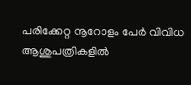പരിക്കേറ്റ നൂറോളം പേര്‍ വിവിധ ആശുപത്രികളില്‍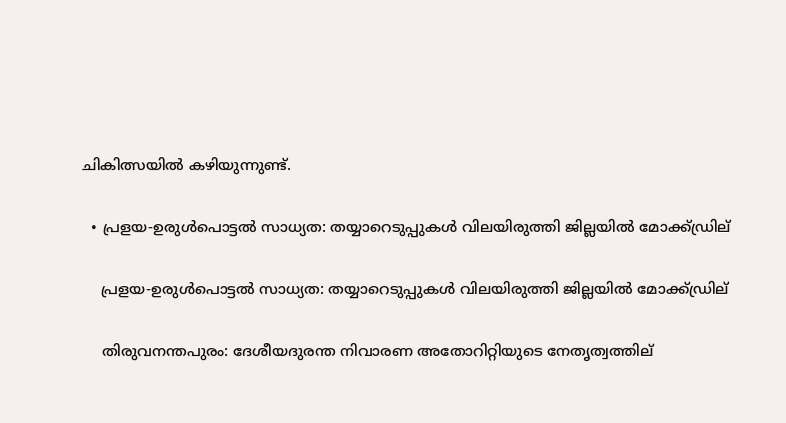ചികിത്സയില്‍ കഴിയുന്നുണ്ട്.

  • പ്രളയ-ഉരുള്‍പൊട്ടല്‍ സാധ്യത: തയ്യാറെടുപ്പുകള്‍ വിലയിരുത്തി ജില്ലയില്‍ മോക്ക്ഡ്രില്

    പ്രളയ-ഉരുള്‍പൊട്ടല്‍ സാധ്യത: തയ്യാറെടുപ്പുകള്‍ വിലയിരുത്തി ജില്ലയില്‍ മോക്ക്ഡ്രില്

    തിരുവനന്തപുരം: ദേശീയദുരന്ത നിവാരണ അതോറിറ്റിയുടെ നേതൃത്വത്തില്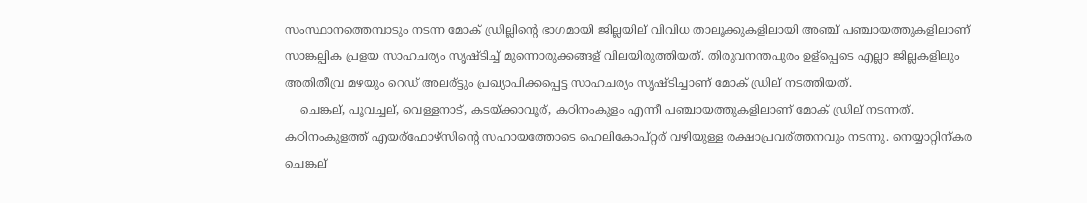സംസ്ഥാനത്തെമ്പാടും നടന്ന മോക് ഡ്രില്ലിന്റെ ഭാഗമായി ജില്ലയില് വിവിധ താലൂക്കുകളിലായി അഞ്ച് പഞ്ചായത്തുകളിലാണ് സാങ്കല്പിക പ്രളയ സാഹചര്യം സൃഷ്ടിച്ച് മുന്നൊരുക്കങ്ങള് വിലയിരുത്തിയത്. തിരുവനന്തപുരം ഉള്പ്പെടെ എല്ലാ ജില്ലകളിലും അതിതീവ്ര മഴയും റെഡ് അലര്ട്ടും പ്രഖ്യാപിക്കപ്പെട്ട സാഹചര്യം സൃഷ്ടിച്ചാണ് മോക് ഡ്രില് നടത്തിയത്.
    ചെങ്കല്, പൂവച്ചല്, വെള്ളനാട്, കടയ്ക്കാവൂര്, കഠിനംകുളം എന്നീ പഞ്ചായത്തുകളിലാണ് മോക് ഡ്രില് നടന്നത്. കഠിനംകുളത്ത് എയര്ഫോഴ്‌സിന്റെ സഹായത്തോടെ ഹെലികോപ്റ്റര് വഴിയുള്ള രക്ഷാപ്രവര്ത്തനവും നടന്നു. നെയ്യാറ്റിന്കര ചെങ്കല്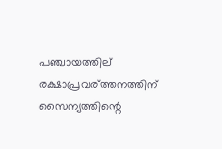പഞ്ചായത്തില് രക്ഷാപ്രവര്ത്തനത്തിന് സൈന്യത്തിന്റെ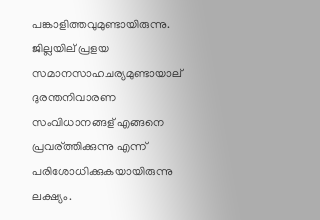പങ്കാളിത്തവുമുണ്ടായിരുന്നു. ജില്ലയില് പ്രളയ സമാനസാഹചര്യമുണ്ടായാല് ദുരന്തനിവാരണ സംവിധാനങ്ങള് എങ്ങനെ പ്രവര്ത്തിക്കുന്നു എന്ന് പരിശോധിക്കുകയായിരുന്നു ലക്ഷ്യം.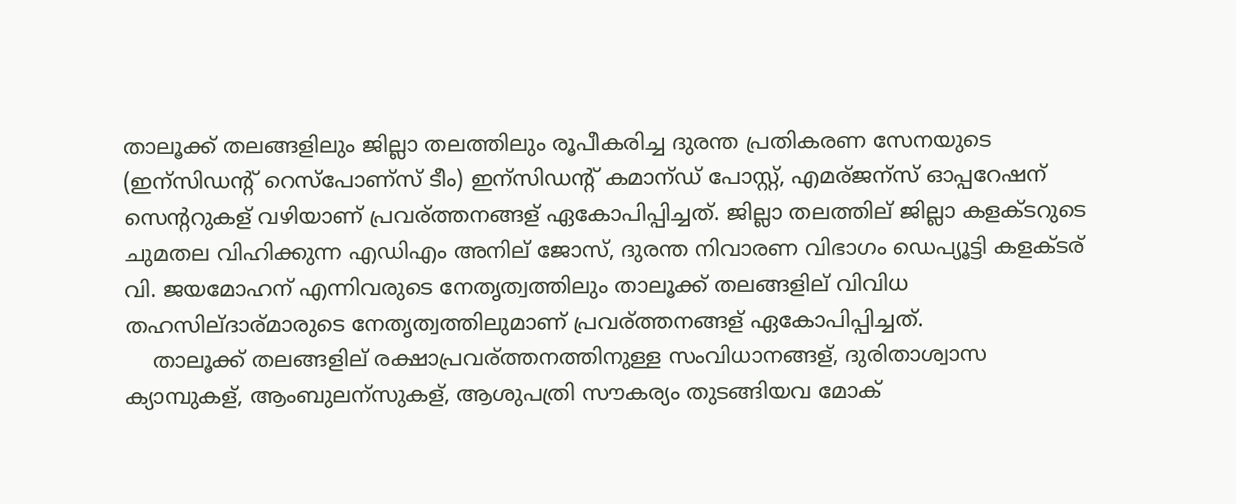താലൂക്ക് തലങ്ങളിലും ജില്ലാ തലത്തിലും രൂപീകരിച്ച ദുരന്ത പ്രതികരണ സേനയുടെ (ഇന്സിഡന്റ് റെസ്‌പോണ്സ് ടീം) ഇന്സിഡന്റ് കമാന്ഡ് പോസ്റ്റ്, എമര്ജന്സ് ഓപ്പറേഷന് സെന്ററുകള് വഴിയാണ് പ്രവര്ത്തനങ്ങള് ഏകോപിപ്പിച്ചത്. ജില്ലാ തലത്തില് ജില്ലാ കളക്ടറുടെ ചുമതല വിഹിക്കുന്ന എഡിഎം അനില് ജോസ്, ദുരന്ത നിവാരണ വിഭാഗം ഡെപ്യൂട്ടി കളക്ടര് വി. ജയമോഹന് എന്നിവരുടെ നേതൃത്വത്തിലും താലൂക്ക് തലങ്ങളില് വിവിധ തഹസില്ദാര്മാരുടെ നേതൃത്വത്തിലുമാണ് പ്രവര്ത്തനങ്ങള് ഏകോപിപ്പിച്ചത്.
    താലൂക്ക് തലങ്ങളില് രക്ഷാപ്രവര്ത്തനത്തിനുള്ള സംവിധാനങ്ങള്, ദുരിതാശ്വാസ ക്യാമ്പുകള്, ആംബുലന്സുകള്, ആശുപത്രി സൗകര്യം തുടങ്ങിയവ മോക്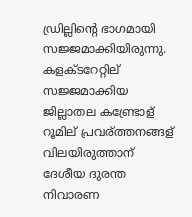ഡ്രില്ലിന്റെ ഭാഗമായി സജ്ജമാക്കിയിരുന്നു. കളക്ടറേറ്റില് സജ്ജമാക്കിയ ജില്ലാതല കണ്ട്രോള് റൂമില് പ്രവര്ത്തനങ്ങള് വിലയിരുത്താന് ദേശീയ ദുരന്ത നിവാരണ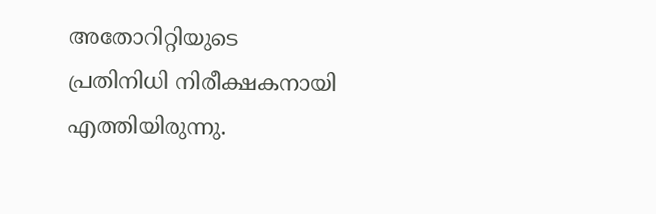അതോറിറ്റിയുടെ പ്രതിനിധി നിരീക്ഷകനായി എത്തിയിരുന്നു.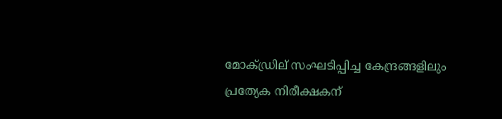മോക്ഡ്രില് സംഘടിപ്പിച്ച കേന്ദ്രങ്ങളിലും പ്രത്യേക നിരീക്ഷകന്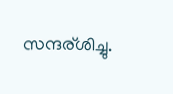സന്ദര്ശിച്ചു.